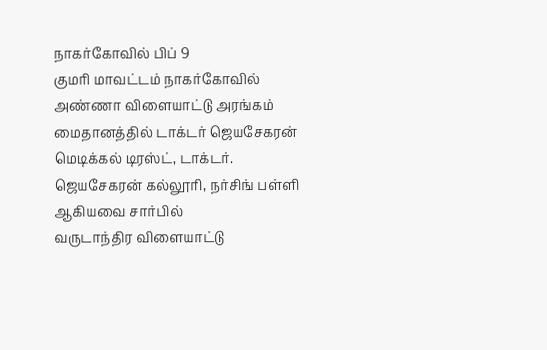நாகர்கோவில் பிப் 9
குமரி மாவட்டம் நாகர்கோவில் அண்ணா விளையாட்டு அரங்கம் மைதானத்தில் டாக்டர் ஜெயசேகரன் மெடிக்கல் டிரஸ்ட், டாக்டர். ஜெயசேகரன் கல்லூரி, நர்சிங் பள்ளி ஆகியவை சார்பில்
வருடாந்திர விளையாட்டு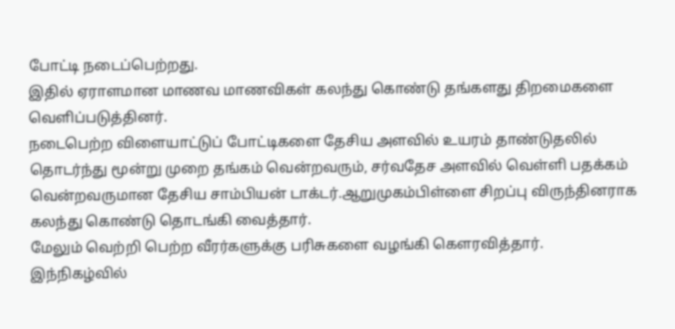போட்டி நடைப்பெற்றது.
இதில் ஏராளமான மாணவ மாணவிகள் கலந்து கொண்டு தங்களது திறமைகளை வெளிப்படுத்தினர்.
நடைபெற்ற விளையாட்டுப் போட்டிகளை தேசிய அளவில் உயரம் தாண்டுதலில் தொடர்ந்து மூன்று முறை தங்கம் வென்றவரும், சர்வதேச அளவில் வெள்ளி பதக்கம் வென்றவருமான தேசிய சாம்பியன் டாக்டர்.ஆறுமுகம்பிள்ளை சிறப்பு விருந்தினராக கலந்து கொண்டு தொடங்கி வைத்தார்.
மேலும் வெற்றி பெற்ற வீரர்களுக்கு பரிசுகளை வழங்கி கௌரவித்தார்.
இந்நிகழ்வில்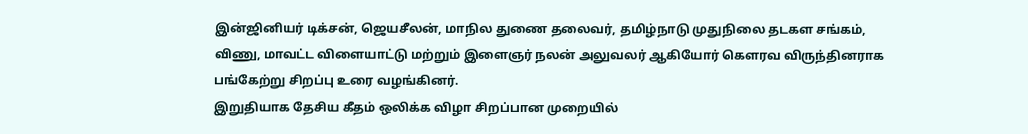இன்ஜினியர் டிக்சன், ஜெயசீலன், மாநில துணை தலைவர், தமிழ்நாடு முதுநிலை தடகள சங்கம், விணு, மாவட்ட விளையாட்டு மற்றும் இளைஞர் நலன் அலுவலர் ஆகியோர் கௌரவ விருந்தினராக பங்கேற்று சிறப்பு உரை வழங்கினர்.
இறுதியாக தேசிய கீதம் ஒலிக்க விழா சிறப்பான முறையில்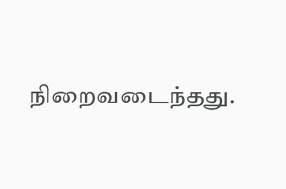நிறைவடைந்தது.